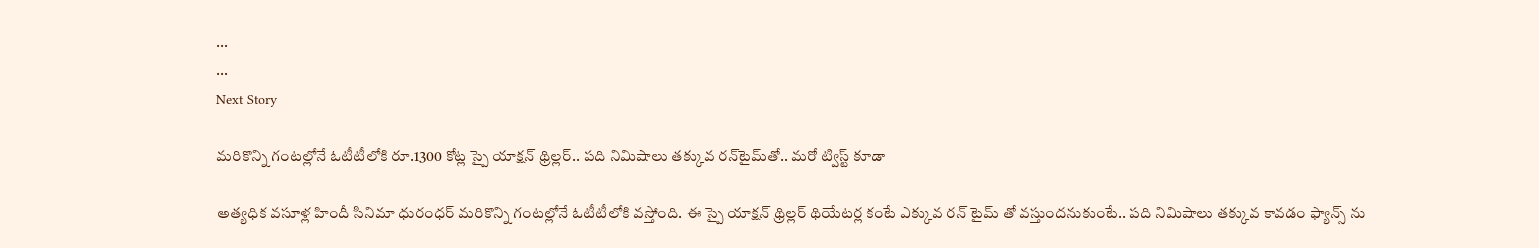...
...
Next Story

మరికొన్ని గంటల్లోనే ఓటీటీలోకి రూ.1300 కోట్ల స్పై యాక్షన్ థ్రిల్లర్.. పది నిమిషాలు తక్కువ రన్‌టైమ్‌తో.. మరో ట్విస్ట్ కూడా

అత్యధిక వసూళ్ల హిందీ సినిమా ధురంధర్ మరికొన్ని గంటల్లోనే ఓటీటీలోకి వస్తోంది. ఈ స్పై యాక్షన్ థ్రిల్లర్ థియేటర్ల కంటే ఎక్కువ రన్ టైమ్ తో వస్తుందనుకుంటే.. పది నిమిషాలు తక్కువ కావడం ఫ్యాన్స్ ను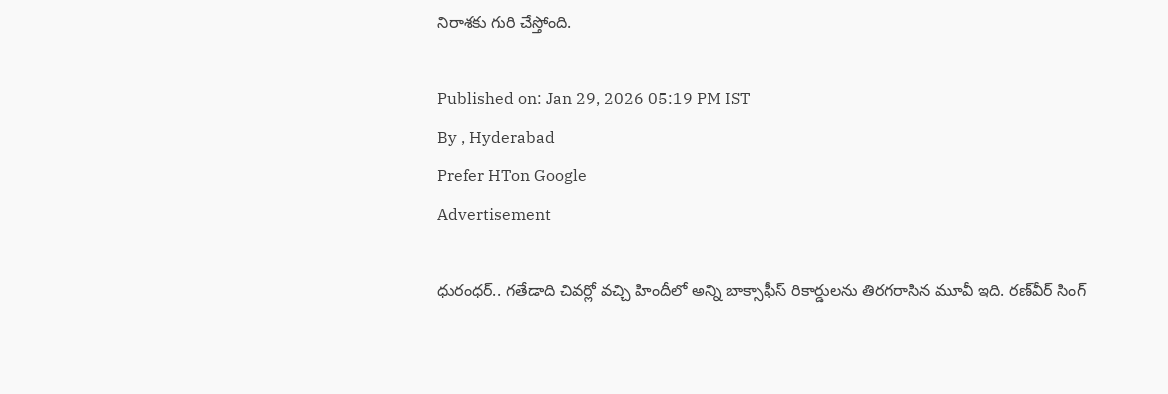నిరాశకు గురి చేస్తోంది.

Published on: Jan 29, 2026 05:19 PM IST
By , Hyderabad
Prefer HTon Google
Advertisement

ధురంధర్.. గతేడాది చివర్లో వచ్చి హిందీలో అన్ని బాక్సాఫీస్ రికార్డులను తిరగరాసిన మూవీ ఇది. రణ్‌వీర్ సింగ్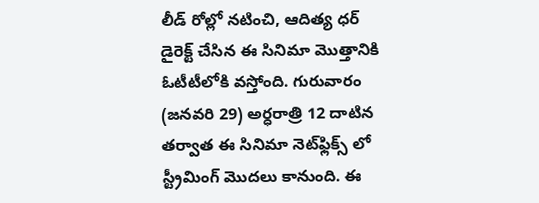లీడ్ రోల్లో నటించి, ఆదిత్య ధర్ డైరెక్ట్ చేసిన ఈ సినిమా మొత్తానికి ఓటీటీలోకి వస్తోంది. గురువారం (జనవరి 29) అర్ధరాత్రి 12 దాటిన తర్వాత ఈ సినిమా నెట్‌ఫ్లిక్స్ లో స్ట్రీమింగ్ మొదలు కానుంది. ఈ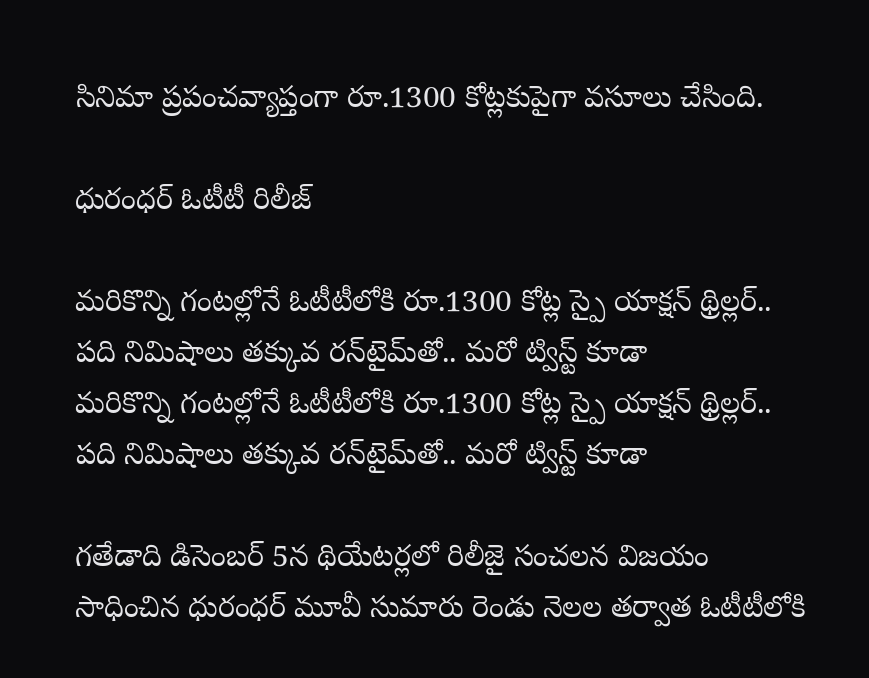సినిమా ప్రపంచవ్యాప్తంగా రూ.1300 కోట్లకుపైగా వసూలు చేసింది.

ధురంధర్ ఓటీటీ రిలీజ్

మరికొన్ని గంటల్లోనే ఓటీటీలోకి రూ.1300 కోట్ల స్పై యాక్షన్ థ్రిల్లర్.. పది నిమిషాలు తక్కువ రన్‌టైమ్‌తో.. మరో ట్విస్ట్ కూడా
మరికొన్ని గంటల్లోనే ఓటీటీలోకి రూ.1300 కోట్ల స్పై యాక్షన్ థ్రిల్లర్.. పది నిమిషాలు తక్కువ రన్‌టైమ్‌తో.. మరో ట్విస్ట్ కూడా

గతేడాది డిసెంబర్ 5న థియేటర్లలో రిలీజై సంచలన విజయం సాధించిన ధురంధర్ మూవీ సుమారు రెండు నెలల తర్వాత ఓటీటీలోకి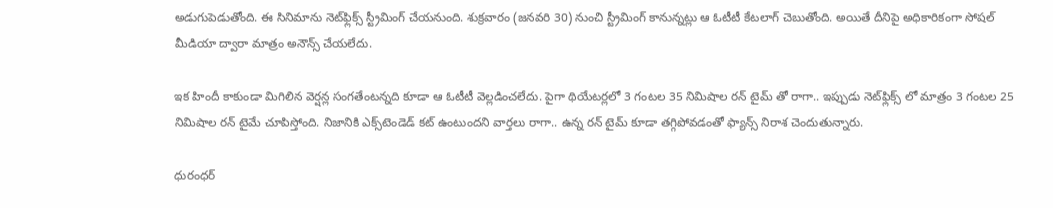అడుగుపెడుతోంది. ఈ సినిమాను నెట్‌ఫ్లిక్స్ స్ట్రీమింగ్ చేయనుంది. శుక్రవారం (జనవరి 30) నుంచి స్ట్రీమింగ్ కానున్నట్లు ఆ ఓటీటీ కేటలాగ్ చెబుతోంది. అయితే దీనిపై అధికారికంగా సోషల్ మీడియా ద్వారా మాత్రం అనౌన్స్ చేయలేదు.

ఇక హిందీ కాకుండా మిగిలిన వెర్షన్ల సంగతేంటన్నది కూడా ఆ ఓటీటీ వెల్లడించలేదు. పైగా థియేటర్లలో 3 గంటల 35 నిమిషాల రన్ టైమ్ తో రాగా.. ఇప్పుడు నెట్‌ఫ్లిక్స్ లో మాత్రం 3 గంటల 25 నిమిషాల రన్ టైమే చూపిస్తోంది. నిజానికి ఎక్స్‌టెండెడ్ కట్ ఉంటుందని వార్తలు రాగా.. ఉన్న రన్ టైమ్ కూడా తగ్గిపోవడంతో ఫ్యాన్స్ నిరాశ చెందుతున్నారు.

ధురంధర్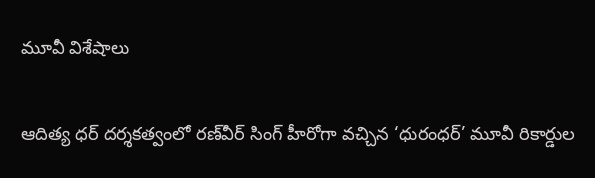మూవీ విశేషాలు

ఆదిత్య ధర్ దర్శకత్వంలో రణ్‌వీర్ సింగ్ హీరోగా వచ్చిన ‘ధురంధర్’ మూవీ రికార్డుల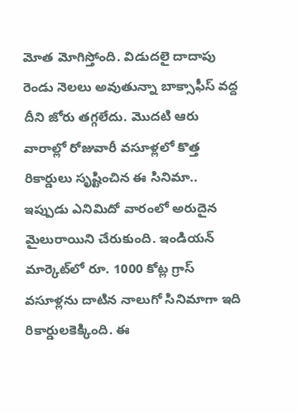మోత మోగిస్తోంది. విడుదలై దాదాపు రెండు నెలలు అవుతున్నా బాక్సాఫీస్ వద్ద దీని జోరు తగ్గలేదు. మొదటి ఆరు వారాల్లో రోజువారీ వసూళ్లలో కొత్త రికార్డులు సృష్టించిన ఈ సినిమా.. ఇప్పుడు ఎనిమిదో వారంలో అరుదైన మైలురాయిని చేరుకుంది. ఇండియన్ మార్కెట్‌లో రూ. 1000 కోట్ల గ్రాస్ వసూళ్లను దాటిన నాలుగో సినిమాగా ఇది రికార్డులకెక్కింది. ఈ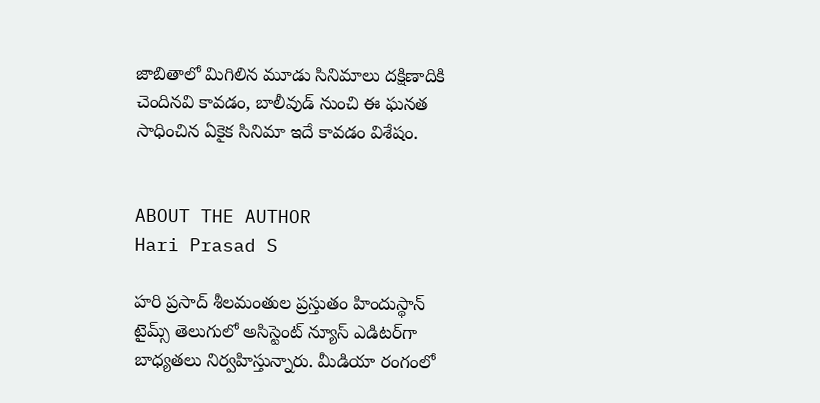జాబితాలో మిగిలిన మూడు సినిమాలు దక్షిణాదికి చెందినవి కావడం, బాలీవుడ్ నుంచి ఈ ఘనత సాధించిన ఏకైక సినిమా ఇదే కావడం విశేషం.


ABOUT THE AUTHOR
Hari Prasad S

హరి ప్రసాద్ శీలమంతుల ప్రస్తుతం హిందుస్థాన్ టైమ్స్ తెలుగులో అసిస్టెంట్ న్యూస్ ఎడిటర్‌గా బాధ్యతలు నిర్వహిస్తున్నారు. మీడియా రంగంలో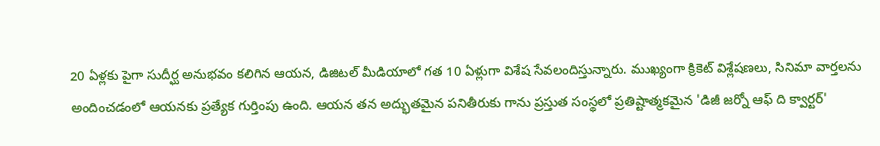20 ఏళ్లకు పైగా సుదీర్ఘ అనుభవం కలిగిన ఆయన, డిజిటల్ మీడియాలో గత 10 ఏళ్లుగా విశేష సేవలందిస్తున్నారు. ముఖ్యంగా క్రికెట్ విశ్లేషణలు, సినిమా వార్తలను అందించడంలో ఆయనకు ప్రత్యేక గుర్తింపు ఉంది. ఆయన తన అద్భుతమైన పనితీరుకు గాను ప్రస్తుత సంస్థలో ప్రతిష్టాత్మకమైన 'డిజీ జర్నో ఆఫ్ ది క్వార్టర్'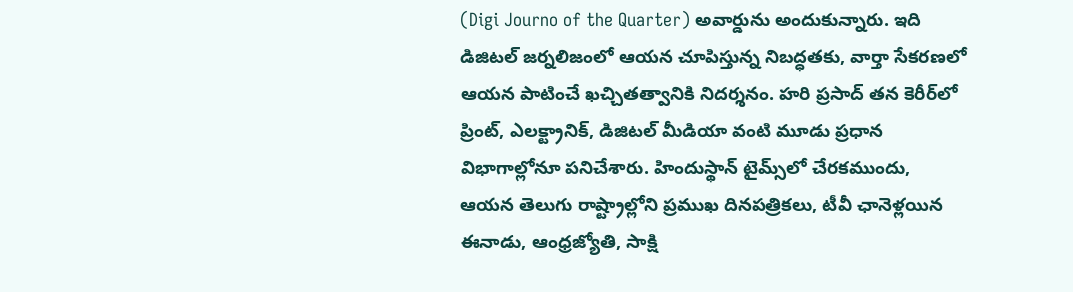(Digi Journo of the Quarter) అవార్డును అందుకున్నారు. ఇది డిజిటల్ జర్నలిజంలో ఆయన చూపిస్తున్న నిబద్ధతకు, వార్తా సేకరణలో ఆయన పాటించే ఖచ్చితత్వానికి నిదర్శనం. హరి ప్రసాద్ తన కెరీర్‌లో ప్రింట్, ఎలక్ట్రానిక్, డిజిటల్ మీడియా వంటి మూడు ప్రధాన విభాగాల్లోనూ పనిచేశారు. హిందుస్థాన్ టైమ్స్‌లో చేరకముందు, ఆయన తెలుగు రాష్ట్రాల్లోని ప్రముఖ దినపత్రికలు, టీవీ ఛానెళ్లయిన ఈనాడు, ఆంధ్రజ్యోతి, సాక్షి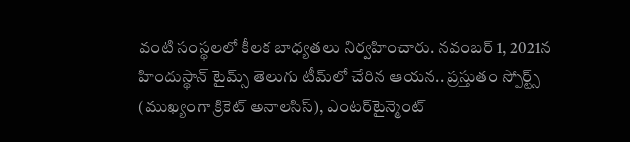వంటి సంస్థలలో కీలక బాధ్యతలు నిర్వహించారు. నవంబర్ 1, 2021న హిందుస్థాన్ టైమ్స్ తెలుగు టీమ్‌లో చేరిన ఆయన.. ప్రస్తుతం స్పోర్ట్స్ (ముఖ్యంగా క్రికెట్ అనాలసిస్), ఎంటర్‌టైన్మెంట్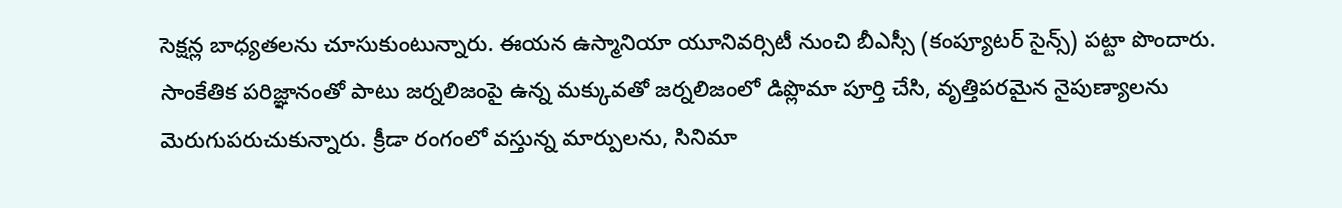సెక్షన్ల బాధ్యతలను చూసుకుంటున్నారు. ఈయన ఉస్మానియా యూనివర్సిటీ నుంచి బీఎస్సీ (కంప్యూటర్ సైన్స్) పట్టా పొందారు. సాంకేతిక పరిజ్ఞానంతో పాటు జర్నలిజంపై ఉన్న మక్కువతో జర్నలిజంలో డిప్లొమా పూర్తి చేసి, వృత్తిపరమైన నైపుణ్యాలను మెరుగుపరుచుకున్నారు. క్రీడా రంగంలో వస్తున్న మార్పులను, సినిమా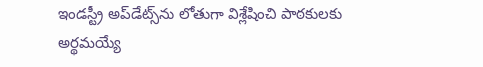ఇండస్ట్రీ అప్‌డేట్స్‌ను లోతుగా విశ్లేషించి పాఠకులకు అర్థమయ్యే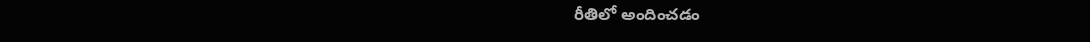రీతిలో అందించడం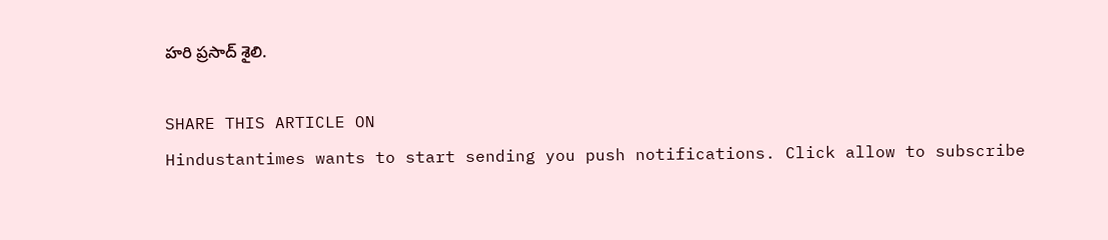హరి ప్రసాద్ శైలి.

SHARE THIS ARTICLE ON
Hindustantimes wants to start sending you push notifications. Click allow to subscribe